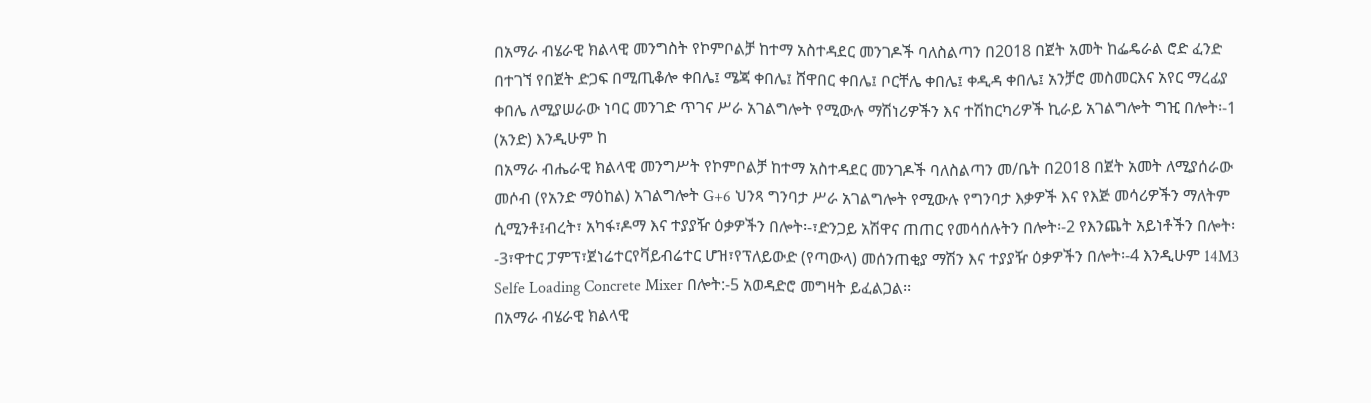በአማራ ብሄራዊ ክልላዊ መንግስት የኮምቦልቻ ከተማ አስተዳደር መንገዶች ባለስልጣን በ2018 በጀት አመት ከፌዴራል ሮድ ፈንድ በተገኘ የበጀት ድጋፍ በሚጢቆሎ ቀበሌ፤ ሜጃ ቀበሌ፤ ሸዋበር ቀበሌ፤ ቦርቸሌ ቀበሌ፤ ቀዲዳ ቀበሌ፤ አንቻሮ መስመርእና አየር ማረፊያ ቀበሌ ለሚያሠራው ነባር መንገድ ጥገና ሥራ አገልግሎት የሚውሉ ማሽነሪዎችን እና ተሽከርካሪዎች ኪራይ አገልግሎት ግዢ በሎት፡-1 (አንድ) እንዲሁም ከ
በአማራ ብሔራዊ ክልላዊ መንግሥት የኮምቦልቻ ከተማ አስተዳደር መንገዶች ባለስልጣን መ/ቤት በ2018 በጀት አመት ለሚያሰራው መሶብ (የአንድ ማዕከል) አገልግሎት G+6 ህንጻ ግንባታ ሥራ አገልግሎት የሚውሉ የግንባታ እቃዎች እና የእጅ መሳሪዎችን ማለትም ሲሚንቶ፤ብረት፣ አካፋ፣ዶማ እና ተያያዥ ዕቃዎችን በሎት፡-፣ድንጋይ አሽዋና ጠጠር የመሳሰሉትን በሎት፡-2 የእንጨት አይነቶችን በሎት፡-3፣ዋተር ፓምፕ፣ጀነሬተርየቫይብሬተር ሆዝ፣የፕለይውድ (የጣውላ) መሰንጠቂያ ማሽን እና ተያያዥ ዕቃዎችን በሎት፡-4 እንዲሁም 14M3 Selfe Loading Concrete Mixer በሎት:-5 አወዳድሮ መግዛት ይፈልጋል፡፡
በአማራ ብሄራዊ ክልላዊ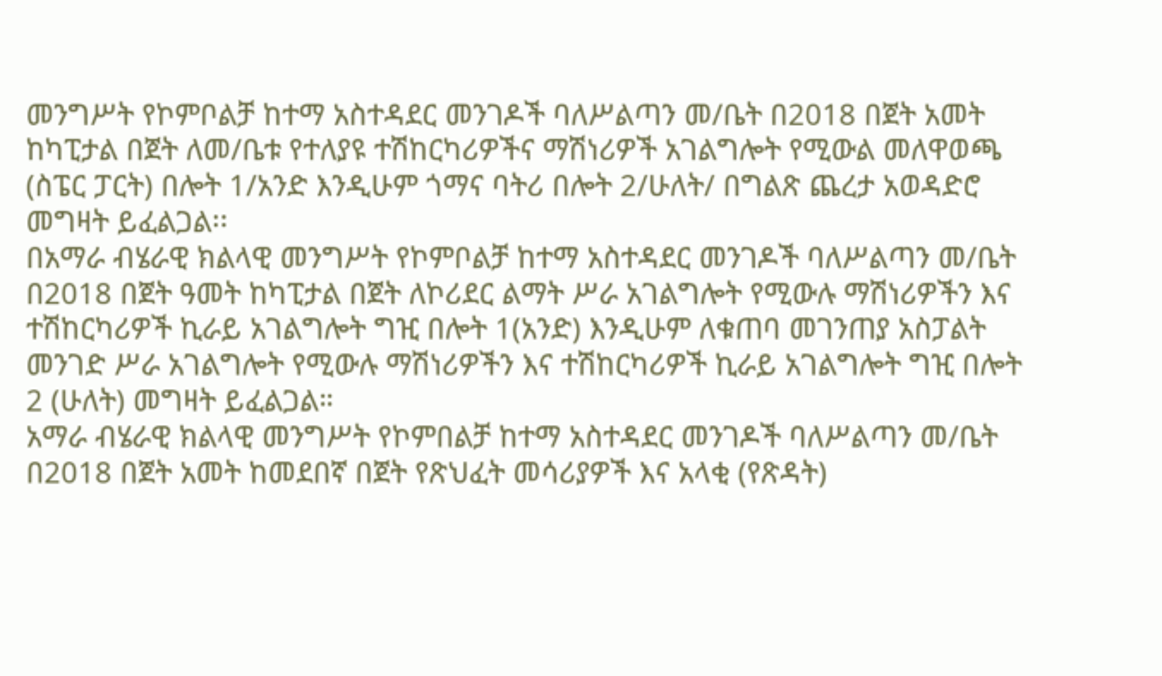መንግሥት የኮምቦልቻ ከተማ አስተዳደር መንገዶች ባለሥልጣን መ/ቤት በ2018 በጀት አመት ከካፒታል በጀት ለመ/ቤቱ የተለያዩ ተሽከርካሪዎችና ማሽነሪዎች አገልግሎት የሚውል መለዋወጫ (ስፔር ፓርት) በሎት 1/አንድ እንዲሁም ጎማና ባትሪ በሎት 2/ሁለት/ በግልጽ ጨረታ አወዳድሮ መግዛት ይፈልጋል፡፡
በአማራ ብሄራዊ ክልላዊ መንግሥት የኮምቦልቻ ከተማ አስተዳደር መንገዶች ባለሥልጣን መ/ቤት በ2018 በጀት ዓመት ከካፒታል በጀት ለኮሪደር ልማት ሥራ አገልግሎት የሚውሉ ማሽነሪዎችን እና ተሽከርካሪዎች ኪራይ አገልግሎት ግዢ በሎት 1(አንድ) እንዲሁም ለቁጠባ መገንጠያ አስፓልት መንገድ ሥራ አገልግሎት የሚውሉ ማሽነሪዎችን እና ተሽከርካሪዎች ኪራይ አገልግሎት ግዢ በሎት 2 (ሁለት) መግዛት ይፈልጋል።
አማራ ብሄራዊ ክልላዊ መንግሥት የኮምበልቻ ከተማ አስተዳደር መንገዶች ባለሥልጣን መ/ቤት በ2018 በጀት አመት ከመደበኛ በጀት የጽህፈት መሳሪያዎች እና አላቂ (የጽዳት)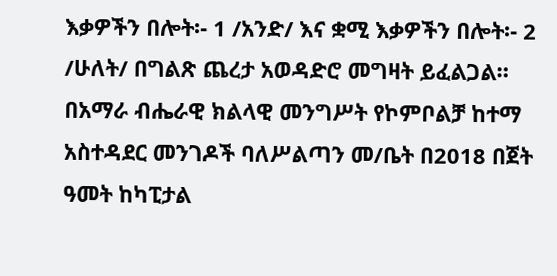እቃዎችን በሎት፡- 1 /አንድ/ እና ቋሚ እቃዎችን በሎት፡- 2 /ሁለት/ በግልጽ ጨረታ አወዳድሮ መግዛት ይፈልጋል።
በአማራ ብሔራዊ ክልላዊ መንግሥት የኮምቦልቻ ከተማ አስተዳደር መንገዶች ባለሥልጣን መ/ቤት በ2018 በጀት ዓመት ከካፒታል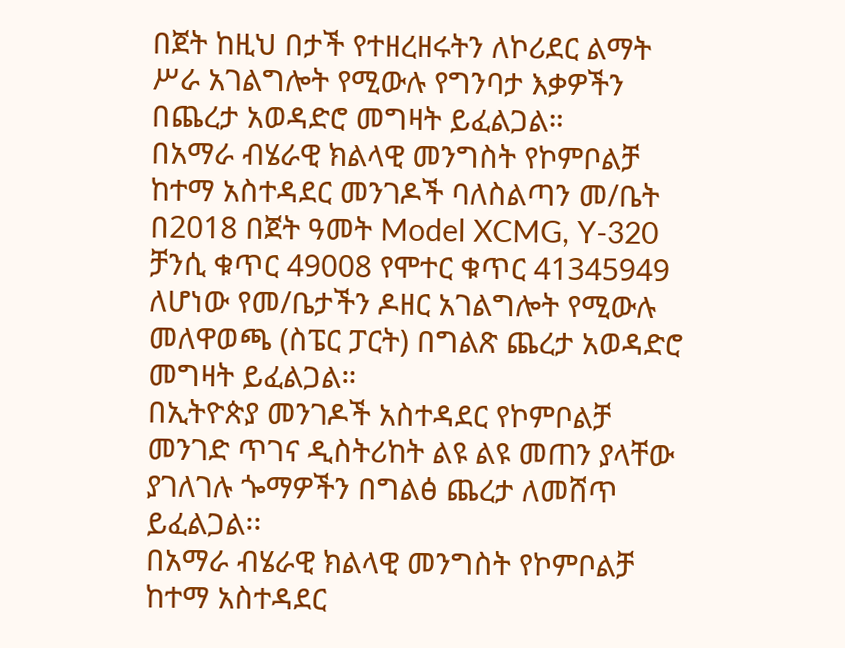በጀት ከዚህ በታች የተዘረዘሩትን ለኮሪደር ልማት ሥራ አገልግሎት የሚውሉ የግንባታ እቃዎችን በጨረታ አወዳድሮ መግዛት ይፈልጋል።
በአማራ ብሄራዊ ክልላዊ መንግስት የኮምቦልቻ ከተማ አስተዳደር መንገዶች ባለስልጣን መ/ቤት በ2018 በጀት ዓመት Model XCMG, Y-320 ቻንሲ ቁጥር 49008 የሞተር ቁጥር 41345949 ለሆነው የመ/ቤታችን ዶዘር አገልግሎት የሚውሉ መለዋወጫ (ስፔር ፓርት) በግልጽ ጨረታ አወዳድሮ መግዛት ይፈልጋል።
በኢትዮጵያ መንገዶች አስተዳደር የኮምቦልቻ መንገድ ጥገና ዲስትሪከት ልዩ ልዩ መጠን ያላቸው ያገለገሉ ጐማዎችን በግልፅ ጨረታ ለመሸጥ ይፈልጋል፡፡
በአማራ ብሄራዊ ክልላዊ መንግስት የኮምቦልቻ ከተማ አስተዳደር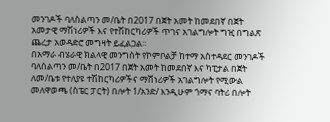መንገዶች ባለስልጣን መ/ቤት በ2017 በጀት አመት ከመደበኛ በጀት አመታዊ ማሽነሪዎች እና የተሽከርካሪዎች ጥገና አገልግሎት ግዢ በግልጽ ጨረታ አወዳድሮ መግዛት ይፈልጋል፡፡
በአማራ ብሄራዊ ክልላዊ መንግስት የኮምቦልቻ ከተማ አስተዳደር መንገዶች ባለስልጣን መ/ቤት በ2017 በጀት አመት ከመደበኛ እና ካፒታል በጀት ለመ/ቤቱ የተለያዩ ተሽከርካሪዎችና ማሸነሪዎች አገልግሎት የሚውል መለዋወጫ (ስፔር ፓርት) በሎት 1/አንድ/ እንዲሁም ጎማና ባትሪ በሎት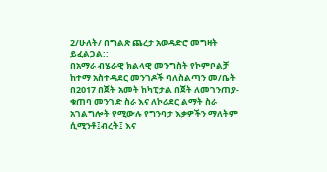2/ሁለት/ በግልጽ ጨረታ አወዳድሮ መግዛት ይፈልጋል::
በአማራ ብሄራዊ ክልላዊ መንግስት የኮምቦልቻ ከተማ አስተዳደር መንገዶች ባለስልጣን መ/ቤት በ2017 በጀት አመት ከካፒታል በጀት ለመገንጠያ-ቁጠባ መንገድ ስራ እና ለኮሪደር ልማት ስራ አገልግሎት የሚውሉ የግንባታ እቃዎችን ማለትም ሲሚንቶ፤ብረት፤ እና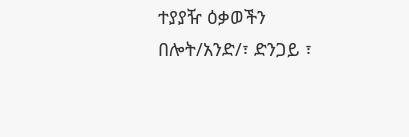ተያያዥ ዕቃወችን በሎት/አንድ/፣ ድንጋይ ፣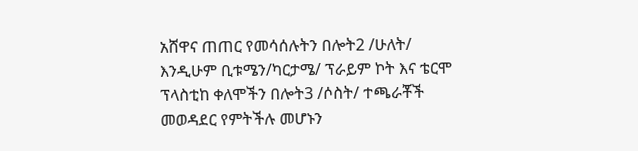አሸዋና ጠጠር የመሳሰሉትን በሎት2 /ሁለት/ እንዲሁም ቢቱሜን/ካርታሜ/ ፕራይም ኮት እና ቴርሞ ፕላስቲከ ቀለሞችን በሎት3 /ሶስት/ ተጫራቾች መወዳደር የምትችሉ መሆኑን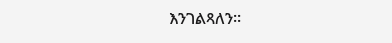እንገልጻለን፡፡